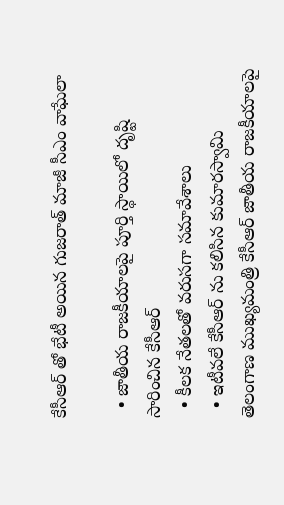కేసీఆర్ తో భేటీ అయిన గుజరాత్ మాజీ సీఎం వాఘేలా

  • జాతీయ రాజకీయాలపై పూర్తి స్థాయిలో దృష్టి సారించిన కేసీఆర్
  • కీలక నేతలతో వరుసగా సమావేశాలు
  • ఇటీవలే కేసీఆర్ ను కలిసిన కుమారస్వామి
తెలంగాణ ముఖ్యమంత్రి కేసీఆర్ జాతీయ రాజకీయాలపై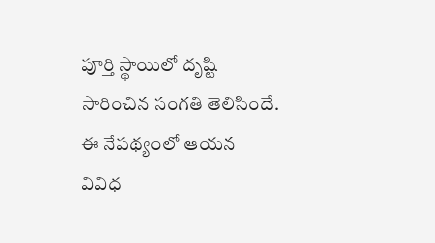పూర్తి స్థాయిలో దృష్టి సారించిన సంగతి తెలిసిందే. ఈ నేపథ్యంలో ఆయన వివిధ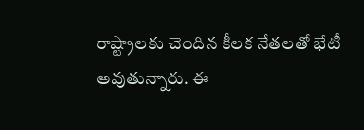రాష్ట్రాలకు చెందిన కీలక నేతలతో భేటీ అవుతున్నారు. ఈ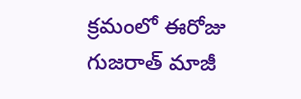క్రమంలో ఈరోజు గుజరాత్ మాజీ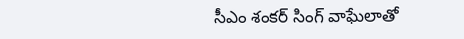సీఎం శంకర్ సింగ్ వాఘేలాతో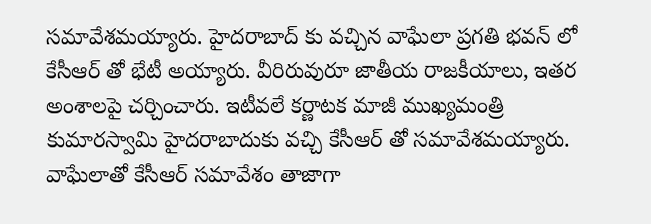సమావేశమయ్యారు. హైదరాబాద్ కు వచ్చిన వాఘేలా ప్రగతి భవన్ లో కేసీఆర్ తో భేటీ అయ్యారు. వీరిరువురూ జాతీయ రాజకీయాలు, ఇతర అంశాలపై చర్చించారు. ఇటీవలే కర్ణాటక మాజీ ముఖ్యమంత్రి కుమారస్వామి హైదరాబాదుకు వచ్చి కేసీఆర్ తో సమావేశమయ్యారు. వాఘేలాతో కేసీఆర్ సమావేశం తాజాగా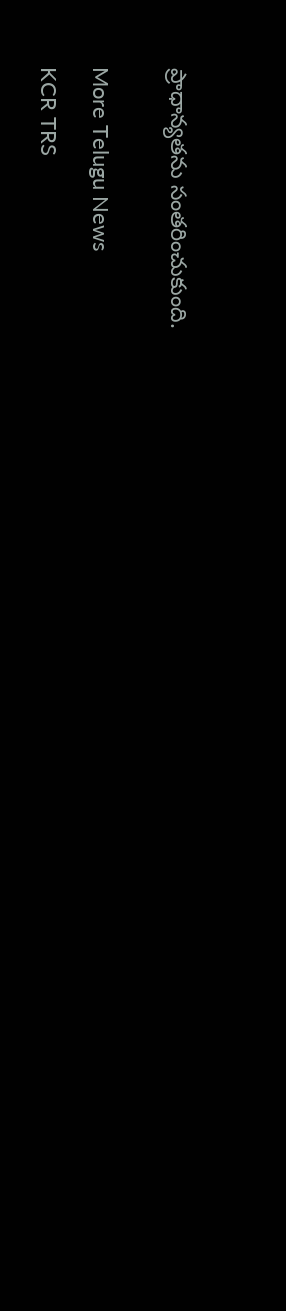ప్రాధాన్యతను సంతరించుకుంది.


More Telugu News

KCR TRS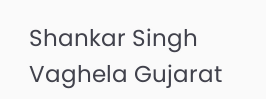Shankar Singh Vaghela Gujarat